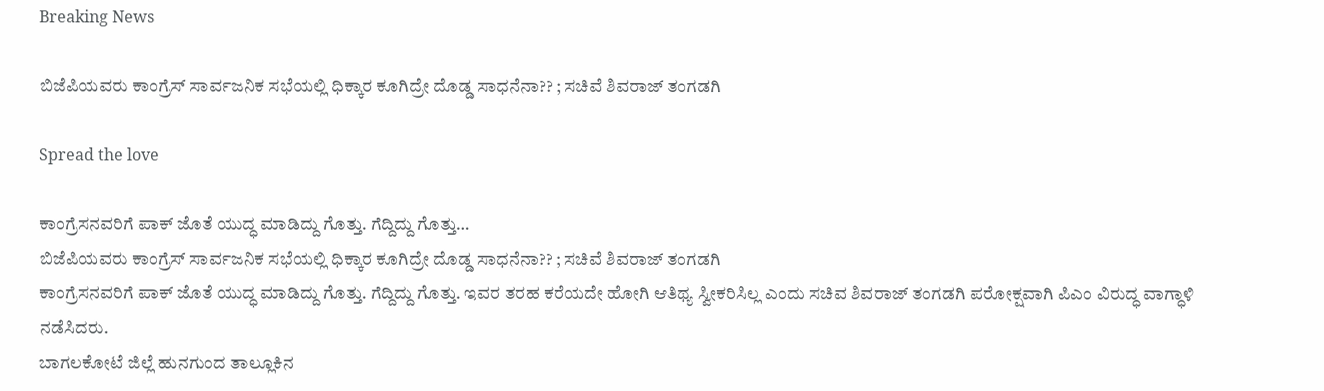Breaking News

ಬಿಜೆಪಿಯವರು ಕಾಂಗ್ರೆಸ್ ಸಾರ್ವಜನಿಕ ಸಭೆಯಲ್ಲಿ ಧಿಕ್ಕಾರ ಕೂಗಿದ್ರೇ ದೊಡ್ಡ ಸಾಧನೆನಾ?? ; ಸಚಿವೆ ಶಿವರಾಜ್ ತಂಗಡಗಿ

Spread the love

ಕಾಂಗ್ರೆಸನವರಿಗೆ ಪಾಕ್ ಜೊತೆ ಯುದ್ಧ ಮಾಡಿದ್ದು ಗೊತ್ತು. ಗೆದ್ದಿದ್ದು ಗೊತ್ತು…
ಬಿಜೆಪಿಯವರು ಕಾಂಗ್ರೆಸ್ ಸಾರ್ವಜನಿಕ ಸಭೆಯಲ್ಲಿ ಧಿಕ್ಕಾರ ಕೂಗಿದ್ರೇ ದೊಡ್ಡ ಸಾಧನೆನಾ?? ; ಸಚಿವೆ ಶಿವರಾಜ್ ತಂಗಡಗಿ
ಕಾಂಗ್ರೆಸನವರಿಗೆ ಪಾಕ್ ಜೊತೆ ಯುದ್ಧ ಮಾಡಿದ್ದು ಗೊತ್ತು. ಗೆದ್ದಿದ್ದು ಗೊತ್ತು. ಇವರ ತರಹ ಕರೆಯದೇ ಹೋಗಿ ಆತಿಥ್ಯ ಸ್ವೀಕರಿಸಿಲ್ಲ ಎಂದು ಸಚಿವ ಶಿವರಾಜ್ ತಂಗಡಗಿ ಪರೋಕ್ಷವಾಗಿ ಪಿಎಂ ವಿರುದ್ಧ ವಾಗ್ಧಾಳಿ ನಡೆಸಿದರು.
ಬಾಗಲಕೋಟೆ ಜಿಲ್ಲೆ ಹುನಗುಂದ ತಾಲ್ಲೂಕಿನ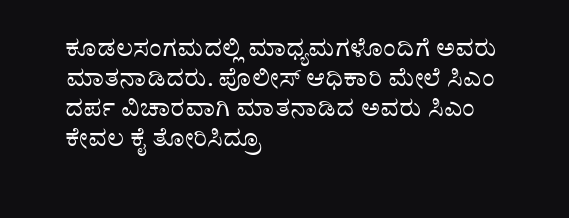ಕೂಡಲಸಂಗಮದಲ್ಲಿ ಮಾಧ್ಯಮಗಳೊಂದಿಗೆ ಅವರು ಮಾತನಾಡಿದರು. ಪೊಲೀಸ್ ಆಧಿಕಾರಿ ಮೇಲೆ ಸಿಎಂ ದರ್ಪ ವಿಚಾರವಾಗಿ ಮಾತನಾಡಿದ ಅವರು ಸಿಎಂ ಕೇವಲ ಕೈ ತೋರಿಸಿದ್ರೂ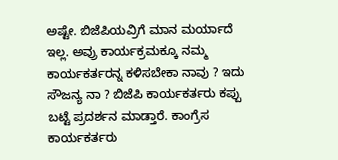ಅಷ್ಟೇ. ಬಿಜೆಪಿಯವ್ರಿಗೆ ಮಾನ‌ ಮರ್ಯಾದೆ ಇಲ್ಲ. ಅವ್ರು ಕಾರ್ಯಕ್ರಮಕ್ಕೂ ನಮ್ಮ‌ ಕಾರ್ಯಕರ್ತರನ್ನ ಕಳಿಸಬೇಕಾ ನಾವು ? ಇದು ಸೌಜನ್ಯ ನಾ ? ಬಿಜೆಪಿ ಕಾರ್ಯಕರ್ತರು ಕಪ್ಪು ಬಟ್ಟೆ ಪ್ರದರ್ಶನ ಮಾಡ್ತಾರೆ. ಕಾಂಗ್ರೆಸ ಕಾರ್ಯಕರ್ತರು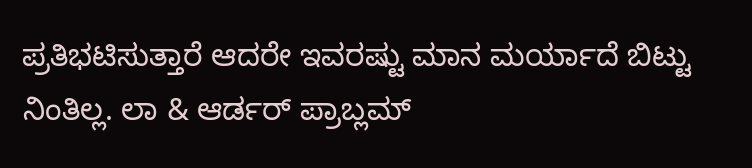ಪ್ರತಿಭಟಿಸುತ್ತಾರೆ ಆದರೇ ಇವರಷ್ಟು ಮಾನ ಮರ್ಯಾದೆ ಬಿಟ್ಟು ನಿಂತಿಲ್ಲ. ಲಾ & ಆರ್ಡರ್ ಪ್ರಾಬ್ಲಮ್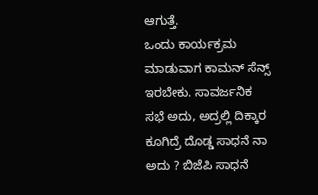ಆಗುತ್ತೆ.
ಒಂದು ಕಾರ್ಯಕ್ರಮ ಮಾಡುವಾಗ ಕಾಮನ್ ಸೆನ್ಸ್ ಇರಬೇಕು. ಸಾವರ್ಜನಿಕ ಸಭೆ ಅದು, ಅದ್ರಲ್ಲಿ ದಿಕ್ಕಾರ ಕೂಗಿದ್ರೆ ದೊಡ್ಡ ಸಾಧನೆ ನಾ ಅದು ? ಬಿಜೆಪಿ ಸಾಧನೆ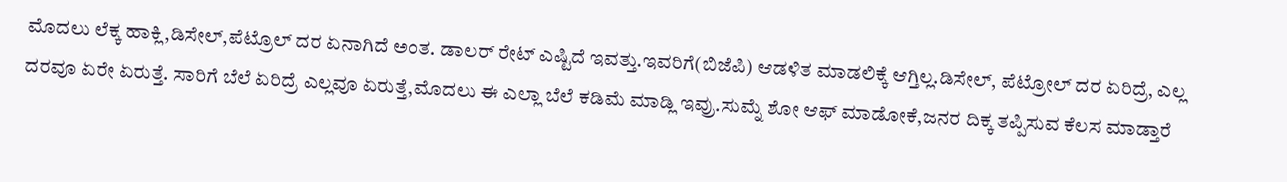ಮೊದಲು ಲೆಕ್ಕ ಹಾಕ್ಲಿ,ಡಿಸೇಲ್,ಪೆಟ್ರೊಲ್ ದರ ಏನಾಗಿದೆ ಅಂತ. ಡಾಲರ್ ರೇಟ್ ಎಷ್ಟಿದೆ ಇವತ್ತು.ಇವರಿಗೆ(ಬಿಜೆಪಿ) ಆಡಳಿತ ಮಾಡಲಿಕ್ಕೆ ಆಗ್ತಿಲ್ಲ.ಡಿಸೇಲ್, ಪೆಟ್ರೋಲ್ ದರ ಏರಿದ್ರೆ, ಎಲ್ಲ ದರವೂ ಏರೇ ಏರುತ್ತೆ. ಸಾರಿಗೆ ಬೆಲೆ ಏರಿದ್ರೆ ಎಲ್ಲವೂ ಏರುತ್ತೆ,ಮೊದಲು ಈ ಎಲ್ಲಾ ಬೆಲೆ ಕಡಿಮೆ ಮಾಡ್ಲಿ ಇವ್ರು.ಸುಮ್ನೆ ಶೋ ಆಫ್ ಮಾಡೋಕೆ,ಜನರ ದಿಕ್ಕ ತಪ್ಪಿಸುವ ಕೆಲಸ ಮಾಡ್ತಾರೆ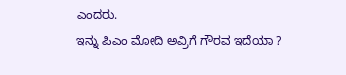ಎಂದರು.
ಇನ್ನು ಪಿಎಂ ಮೋದಿ ಅವ್ರಿಗೆ ಗೌರವ ಇದೆಯಾ ?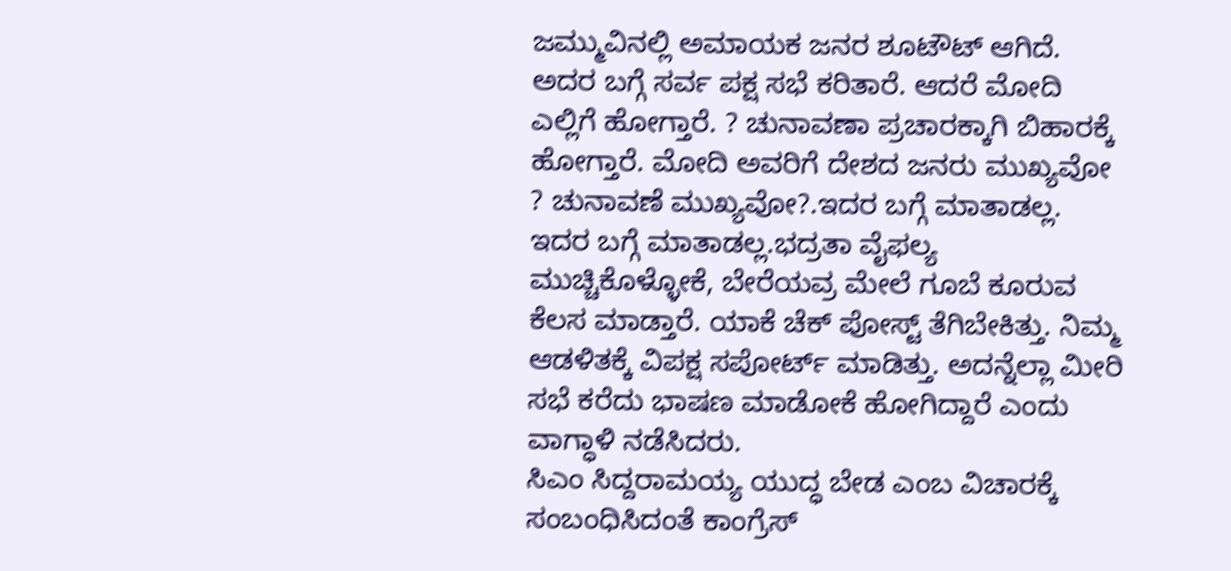ಜಮ್ಮುವಿನಲ್ಲಿ ಅಮಾಯಕ ಜನರ ಶೂಟೌಟ್ ಆಗಿದೆ. ಅದರ ಬಗ್ಗೆ ಸರ್ವ ಪಕ್ಷ ಸಭೆ ಕರಿತಾರೆ. ಆದರೆ ಮೋದಿ ಎಲ್ಲಿಗೆ ಹೋಗ್ತಾರೆ. ? ಚುನಾವಣಾ ಪ್ರಚಾರಕ್ಕಾಗಿ ಬಿಹಾರಕ್ಕೆ ಹೋಗ್ತಾರೆ. ಮೋದಿ ಅವರಿಗೆ ದೇಶದ ಜನರು ಮುಖ್ಯವೋ ? ಚುನಾವಣೆ ಮುಖ್ಯವೋ?.ಇದರ ಬಗ್ಗೆ ಮಾತಾಡಲ್ಲ. ಇದರ ಬಗ್ಗೆ ಮಾತಾಡಲ್ಲ‌.ಭದ್ರತಾ ವೈಫಲ್ಯ ಮುಚ್ಚಿಕೊಳ್ಳೋಕೆ, ಬೇರೆಯವ್ರ ಮೇಲೆ ಗೂಬೆ ಕೂರುವ ಕೆಲಸ ಮಾಡ್ತಾರೆ. ಯಾಕೆ ಚೆಕ್ ಪೋಸ್ಟ್ ತೆಗಿಬೇಕಿತ್ತು. ನಿಮ್ಮ ಆಡಳಿತಕ್ಕೆ ವಿಪಕ್ಷ ಸಪೋರ್ಟ್ ಮಾಡಿತ್ತು. ಅದನ್ನೆಲ್ಲಾ ಮೀರಿ ಸಭೆ ಕರೆದು ಭಾಷಣ ಮಾಡೋಕೆ ಹೋಗಿದ್ದಾರೆ ಎಂದು ವಾಗ್ಧಾಳಿ ನಡೆಸಿದರು.
ಸಿಎಂ ಸಿದ್ದರಾಮಯ್ಯ ಯುದ್ಧ ಬೇಡ ಎಂಬ ವಿಚಾರಕ್ಕೆ ಸಂಬಂಧಿಸಿದಂತೆ ಕಾಂಗ್ರೆಸ್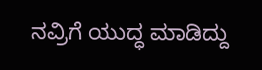ನವ್ರಿಗೆ ಯುದ್ಧ ಮಾಡಿದ್ದು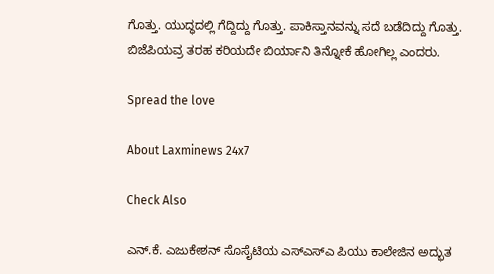ಗೊತ್ತು. ಯುದ್ಧದಲ್ಲಿ ಗೆದ್ದಿದ್ದು ಗೊತ್ತು. ಪಾಕಿಸ್ತಾನವನ್ನು ಸದೆ ಬಡೆದಿದ್ದು ಗೊತ್ತು. ಬಿಜೆಪಿಯವ್ರ ತರಹ ಕರಿಯದೇ ಬಿರ್ಯಾನಿ ತಿನ್ನೋಕೆ ಹೋಗಿಲ್ಲ ಎಂದರು.

Spread the love

About Laxminews 24x7

Check Also

ಎನ್.ಕೆ. ಎಜುಕೇಶನ್ ಸೊಸೈಟಿಯ ಎಸ್‌ಎಸ್‌ಎ ಪಿಯು ಕಾಲೇಜಿನ ಅದ್ಭುತ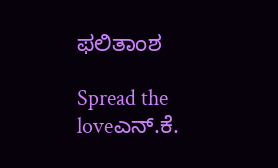ಫಲಿತಾಂಶ

Spread the loveಎನ್.ಕೆ.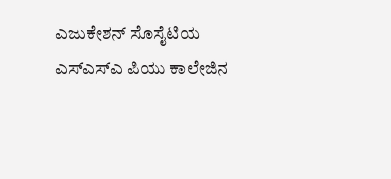ಎಜುಕೇಶನ್ ಸೊಸೈಟಿಯ ಎಸ್‌ಎಸ್‌ಎ ಪಿಯು ಕಾಲೇಜಿನ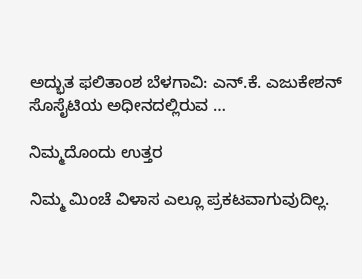ಅದ್ಭುತ ಫಲಿತಾಂಶ ಬೆಳಗಾವಿ: ಎನ್.ಕೆ. ಎಜುಕೇಶನ್ ಸೊಸೈಟಿಯ ಅಧೀನದಲ್ಲಿರುವ …

ನಿಮ್ಮದೊಂದು ಉತ್ತರ

ನಿಮ್ಮ ಮಿಂಚೆ ವಿಳಾಸ ಎಲ್ಲೂ ಪ್ರಕಟವಾಗುವುದಿಲ್ಲ.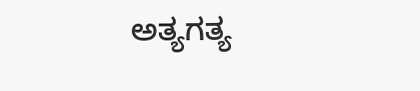ಅತ್ಯಗತ್ಯ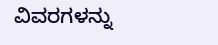ವಿವರಗಳನ್ನು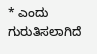* ಎಂದು ಗುರುತಿಸಲಾಗಿದೆ